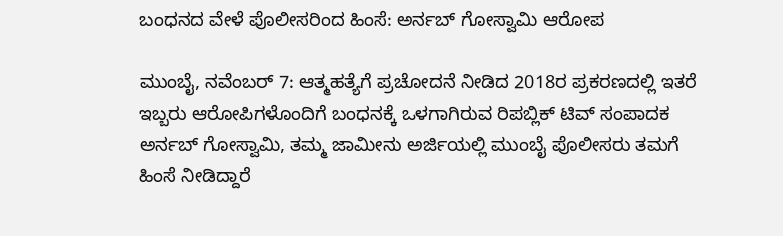ಬಂಧನದ ವೇಳೆ ಪೊಲೀಸರಿಂದ ಹಿಂಸೆ: ಅರ್ನಬ್ ಗೋಸ್ವಾಮಿ ಆರೋಪ

ಮುಂಬೈ, ನವೆಂಬರ್ 7: ಆತ್ಮಹತ್ಯೆಗೆ ಪ್ರಚೋದನೆ ನೀಡಿದ 2018ರ ಪ್ರಕರಣದಲ್ಲಿ ಇತರೆ ಇಬ್ಬರು ಆರೋಪಿಗಳೊಂದಿಗೆ ಬಂಧನಕ್ಕೆ ಒಳಗಾಗಿರುವ ರಿಪಬ್ಲಿಕ್ ಟಿವ್ ಸಂಪಾದಕ ಅರ್ನಬ್ ಗೋಸ್ವಾಮಿ, ತಮ್ಮ ಜಾಮೀನು ಅರ್ಜಿಯಲ್ಲಿ ಮುಂಬೈ ಪೊಲೀಸರು ತಮಗೆ ಹಿಂಸೆ ನೀಡಿದ್ದಾರೆ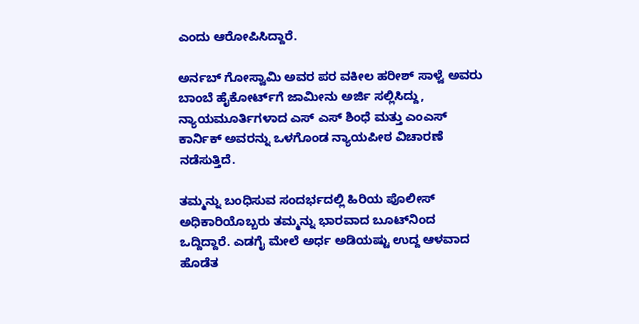ಎಂದು ಆರೋಪಿಸಿದ್ದಾರೆ.

ಅರ್ನಬ್ ಗೋಸ್ವಾಮಿ ಅವರ ಪರ ವಕೀಲ ಹರೀಶ್ ಸಾಳ್ವೆ ಅವರು ಬಾಂಬೆ ಹೈಕೋರ್ಟ್‌ಗೆ ಜಾಮೀನು ಅರ್ಜಿ ಸಲ್ಲಿಸಿದ್ದು, ನ್ಯಾಯಮೂರ್ತಿಗಳಾದ ಎಸ್ ಎಸ್ ಶಿಂಧೆ ಮತ್ತು ಎಂಎಸ್ ಕಾರ್ನಿಕ್ ಅವರನ್ನು ಒಳಗೊಂಡ ನ್ಯಾಯಪೀಠ ವಿಚಾರಣೆ ನಡೆಸುತ್ತಿದೆ.

ತಮ್ಮನ್ನು ಬಂಧಿಸುವ ಸಂದರ್ಭದಲ್ಲಿ ಹಿರಿಯ ಪೊಲೀಸ್ ಅಧಿಕಾರಿಯೊಬ್ಬರು ತಮ್ಮನ್ನು ಭಾರವಾದ ಬೂಟ್‌ನಿಂದ ಒದ್ದಿದ್ದಾರೆ. ಎಡಗೈ ಮೇಲೆ ಅರ್ಧ ಅಡಿಯಷ್ಟು ಉದ್ದ ಆಳವಾದ ಹೊಡೆತ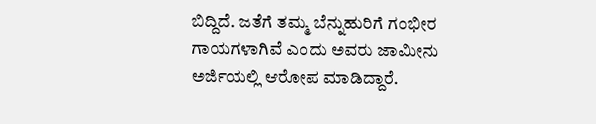ಬಿದ್ದಿದೆ. ಜತೆಗೆ ತಮ್ಮ ಬೆನ್ನುಹುರಿಗೆ ಗಂಭೀರ ಗಾಯಗಳಾಗಿವೆ ಎಂದು ಅವರು ಜಾಮೀನು ಅರ್ಜಿಯಲ್ಲಿ ಆರೋಪ ಮಾಡಿದ್ದಾರೆ.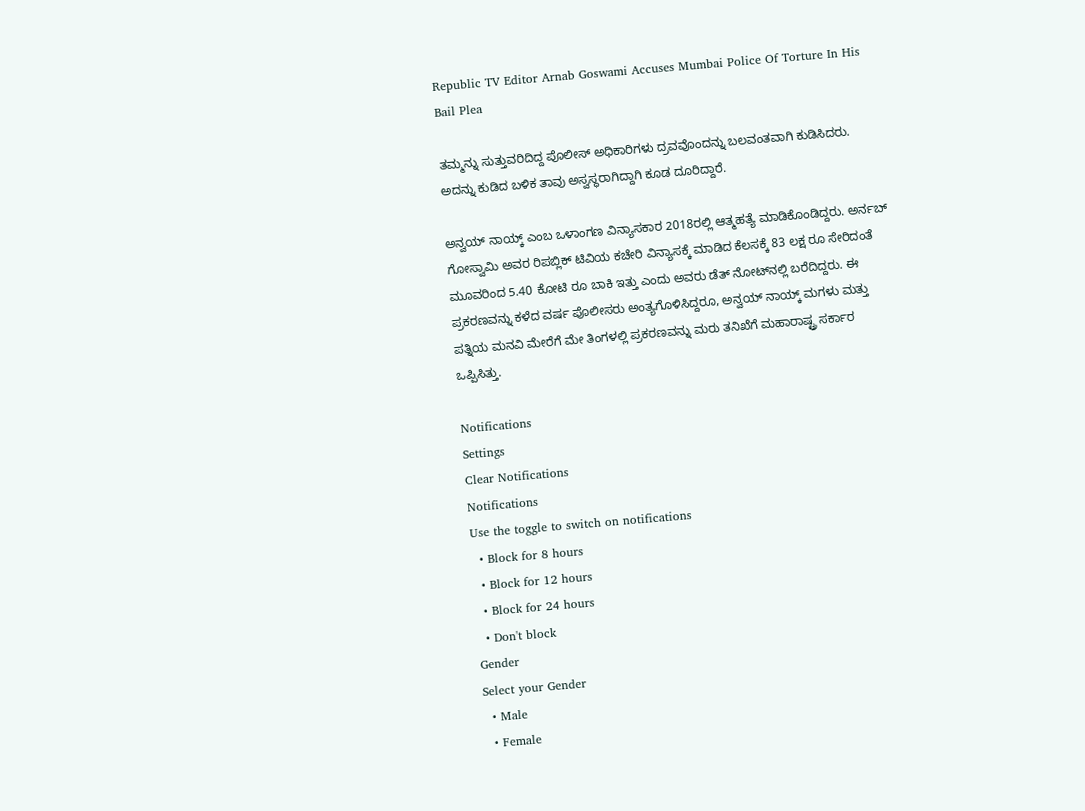Republic TV Editor Arnab Goswami Accuses Mumbai Police Of Torture In His Bail Plea

ತಮ್ಮನ್ನು ಸುತ್ತುವರಿದಿದ್ದ ಪೊಲೀಸ್ ಅಧಿಕಾರಿಗಳು ದ್ರವವೊಂದನ್ನು ಬಲವಂತವಾಗಿ ಕುಡಿಸಿದರು. ಅದನ್ನು ಕುಡಿದ ಬಳಿಕ ತಾವು ಅಸ್ವಸ್ಥರಾಗಿದ್ದಾಗಿ ಕೂಡ ದೂರಿದ್ದಾರೆ.

ಅನ್ವಯ್ ನಾಯ್ಕ್ ಎಂಬ ಒಳಾಂಗಣ ವಿನ್ಯಾಸಕಾರ 2018ರಲ್ಲಿ ಆತ್ಮಹತ್ಯೆ ಮಾಡಿಕೊಂಡಿದ್ದರು. ಅರ್ನಬ್ ಗೋಸ್ವಾಮಿ ಅವರ ರಿಪಬ್ಲಿಕ್ ಟಿವಿಯ ಕಚೇರಿ ವಿನ್ಯಾಸಕ್ಕೆ ಮಾಡಿದ ಕೆಲಸಕ್ಕೆ 83 ಲಕ್ಷ ರೂ ಸೇರಿದಂತೆ ಮೂವರಿಂದ 5.40 ಕೋಟಿ ರೂ ಬಾಕಿ ಇತ್ತು ಎಂದು ಅವರು ಡೆತ್ ನೋಟ್‌ನಲ್ಲಿ ಬರೆದಿದ್ದರು. ಈ ಪ್ರಕರಣವನ್ನು ಕಳೆದ ವರ್ಷ ಪೊಲೀಸರು ಅಂತ್ಯಗೊಳಿಸಿದ್ದರೂ, ಅನ್ವಯ್ ನಾಯ್ಕ್ ಮಗಳು ಮತ್ತು ಪತ್ನಿಯ ಮನವಿ ಮೇರೆಗೆ ಮೇ ತಿಂಗಳಲ್ಲಿ ಪ್ರಕರಣವನ್ನು ಮರು ತನಿಖೆಗೆ ಮಹಾರಾಷ್ಟ್ರ ಸರ್ಕಾರ ಒಪ್ಪಿಸಿತ್ತು.

Notifications
Settings
Clear Notifications
Notifications
Use the toggle to switch on notifications
  • Block for 8 hours
  • Block for 12 hours
  • Block for 24 hours
  • Don't block
Gender
Select your Gender
  • Male
  • Female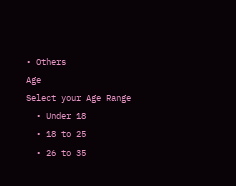• Others
Age
Select your Age Range
  • Under 18
  • 18 to 25
  • 26 to 35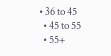• 36 to 45
  • 45 to 55
  • 55+